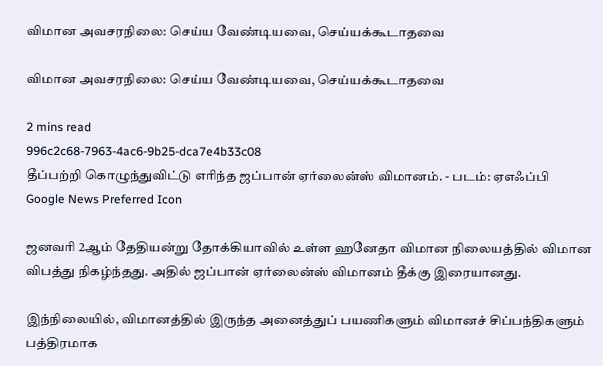விமான அவசரநிலை: செய்ய வேண்டியவை, செய்யக்கூடாதவை

விமான அவசரநிலை: செய்ய வேண்டியவை, செய்யக்கூடாதவை

2 mins read
996c2c68-7963-4ac6-9b25-dca7e4b33c08
தீப்பற்றி கொழுந்துவிட்டு எரிந்த ஜப்பான் ஏர்லைன்ஸ் விமானம். - படம்: ஏஎஃப்பி
Google News Preferred Icon

ஜனவரி 2ஆம் தேதியன்று தோக்கியாவில் உள்ள ஹனேதா விமான நிலையத்தில் விமான விபத்து நிகழ்ந்தது. அதில் ஜப்பான் ஏர்லைன்ஸ் விமானம் தீக்கு இரையானது.

இந்நிலையில், விமானத்தில் இருந்த அனைத்துப் பயணிகளும் விமானச் சிப்பந்திகளும் பத்திரமாக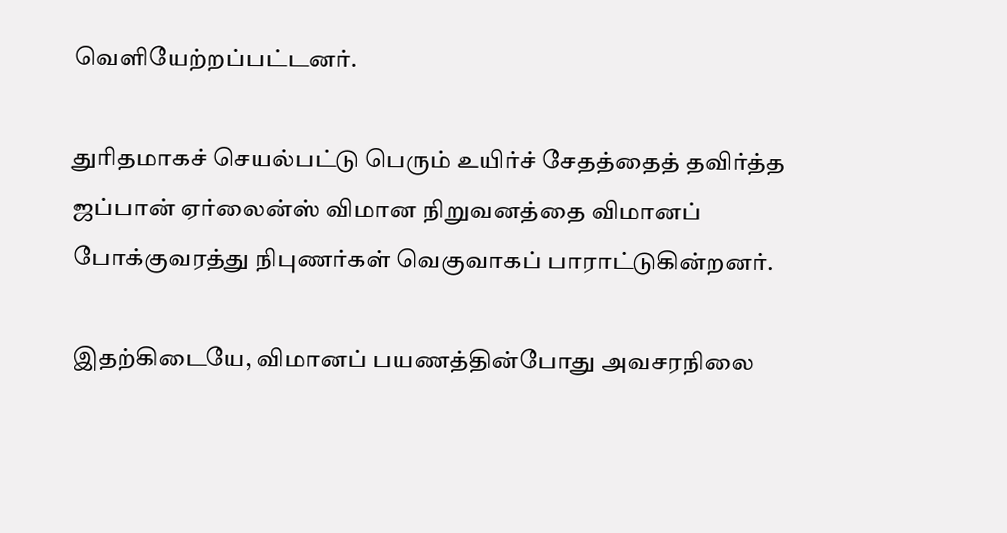வெளியேற்றப்பட்டனர்.

துரிதமாகச் செயல்பட்டு பெரும் உயிர்ச் சேதத்தைத் தவிர்த்த ஜப்பான் ஏர்லைன்ஸ் விமான நிறுவனத்தை விமானப் போக்குவரத்து நிபுணர்கள் வெகுவாகப் பாராட்டுகின்றனர்.

இதற்கிடையே, விமானப் பயணத்தின்போது அவசரநிலை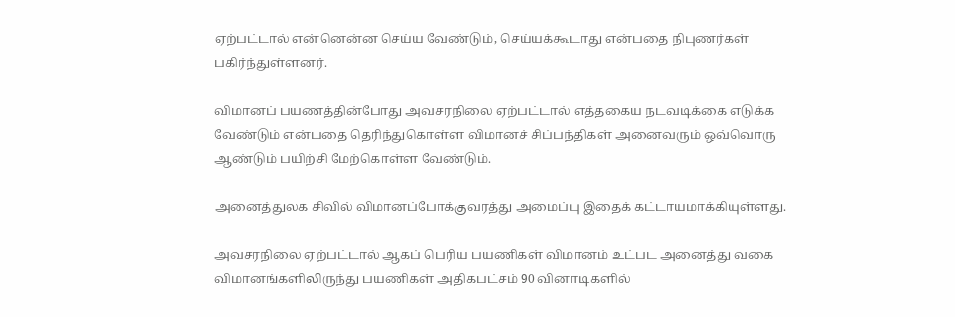ஏற்பட்டால் என்னென்ன செய்ய வேண்டும், செய்யக்கூடாது என்பதை நிபுணர்கள் பகிர்ந்துள்ளனர்.

விமானப் பயணத்தின்போது அவசரநிலை ஏற்பட்டால் எத்தகைய நடவடிக்கை எடுக்க வேண்டும் என்பதை தெரிந்துகொள்ள விமானச் சிப்பந்திகள் அனைவரும் ஒவ்வொரு ஆண்டும் பயிற்சி மேற்கொள்ள வேண்டும்.

அனைத்துலக சிவில் விமானப்போக்குவரத்து அமைப்பு இதைக் கட்டாயமாக்கியுள்ளது.

அவசரநிலை ஏற்பட்டால் ஆகப் பெரிய பயணிகள் விமானம் உட்பட அனைத்து வகை விமானங்களிலிருந்து பயணிகள் அதிகபட்சம் 90 வினாடிகளில்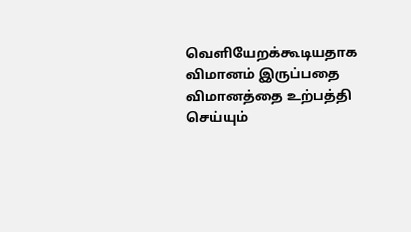வெளியேறக்கூடியதாக விமானம் இருப்பதை விமானத்தை உற்பத்தி செய்யும்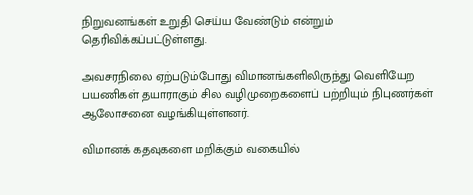நிறுவனங்கள் உறுதி செய்ய வேண்டும் என்றும் தெரிவிக்கப்பட்டுள்ளது.

அவசரநிலை ஏற்படும்போது விமானங்களிலிருந்து வெளியேற பயணிகள் தயாராகும் சில வழிமுறைகளைப் பற்றியும் நிபுணர்கள் ஆலோசனை வழங்கியுள்ளனர்.

விமானக் கதவுகளை மறிக்கும் வகையில்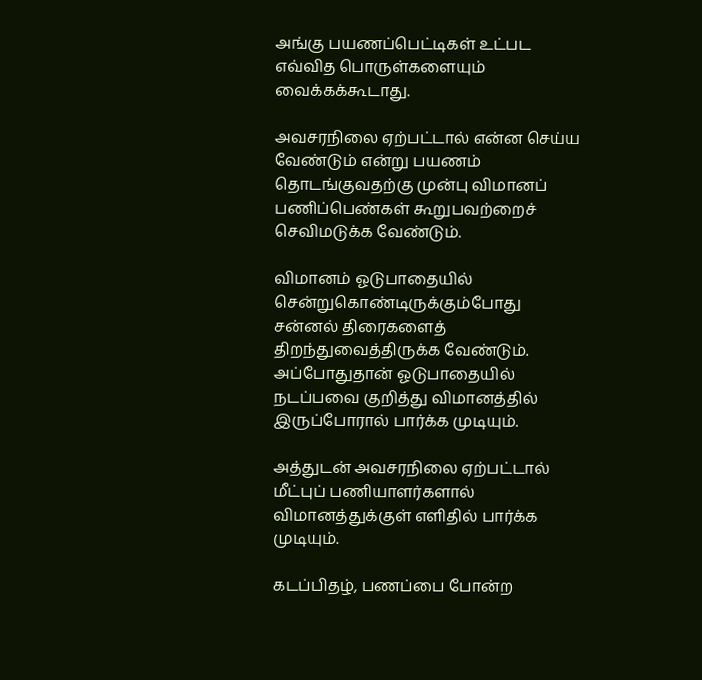அங்கு பயணப்பெட்டிகள் உட்பட எவ்வித பொருள்களையும் வைக்கக்கூடாது.

அவசரநிலை ஏற்பட்டால் என்ன செய்ய வேண்டும் என்று பயணம் தொடங்குவதற்கு முன்பு விமானப் பணிப்பெண்கள் கூறுபவற்றைச் செவிமடுக்க வேண்டும்.

விமானம் ஓடுபாதையில் சென்றுகொண்டிருக்கும்போது சன்னல் திரைகளைத் திறந்துவைத்திருக்க வேண்டும். அப்போதுதான் ஓடுபாதையில் நடப்பவை குறித்து விமானத்தில் இருப்போரால் பார்க்க முடியும்.

அத்துடன் அவசரநிலை ஏற்பட்டால் மீட்புப் பணியாளர்களால் விமானத்துக்குள் எளிதில் பார்க்க முடியும்.

கடப்பிதழ், பணப்பை போன்ற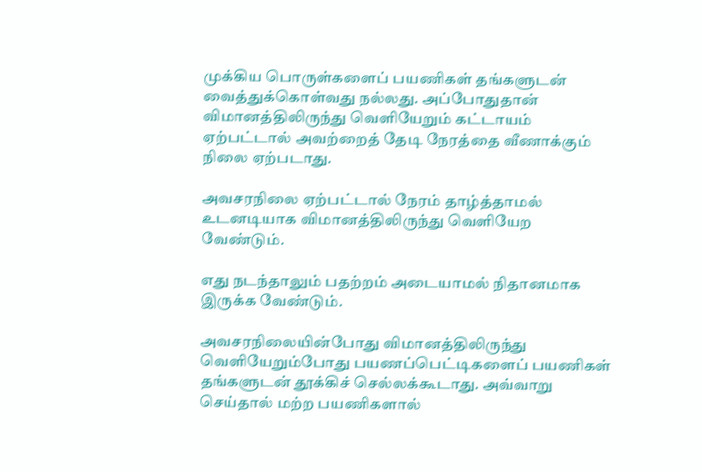முக்கிய பொருள்களைப் பயணிகள் தங்களுடன் வைத்துக்கொள்வது நல்லது. அப்போதுதான் விமானத்திலிருந்து வெளியேறும் கட்டாயம் ஏற்பட்டால் அவற்றைத் தேடி நேரத்தை வீணாக்கும் நிலை ஏற்படாது.

அவசரநிலை ஏற்பட்டால் நேரம் தாழ்த்தாமல் உடனடியாக விமானத்திலிருந்து வெளியேற வேண்டும்.

எது நடந்தாலும் பதற்றம் அடையாமல் நிதானமாக இருக்க வேண்டும்.

அவசரநிலையின்போது விமானத்திலிருந்து வெளியேறும்போது பயணப்பெட்டிகளைப் பயணிகள் தங்களுடன் தூக்கிச் செல்லக்கூடாது. அவ்வாறு செய்தால் மற்ற பயணிகளால்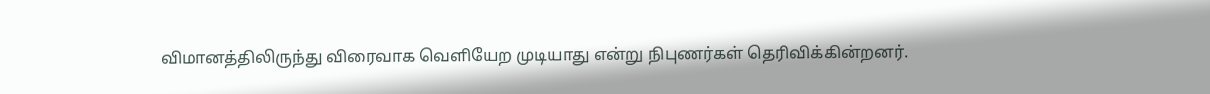விமானத்திலிருந்து விரைவாக வெளியேற முடியாது என்று நிபுணர்கள் தெரிவிக்கின்றனர்.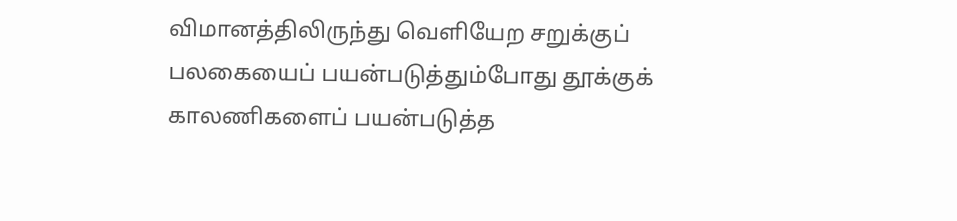விமானத்திலிருந்து வெளியேற சறுக்குப் பலகையைப் பயன்படுத்தும்போது தூக்குக் காலணிகளைப் பயன்படுத்த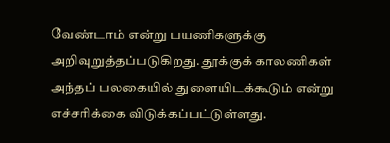வேண்டாம் என்று பயணிகளுக்கு அறிவுறுத்தப்படுகிறது. தூக்குக் காலணிகள் அந்தப் பலகையில் துளையிடக்கூடும் என்று எச்சரிக்கை விடுக்கப்பட்டுள்ளது.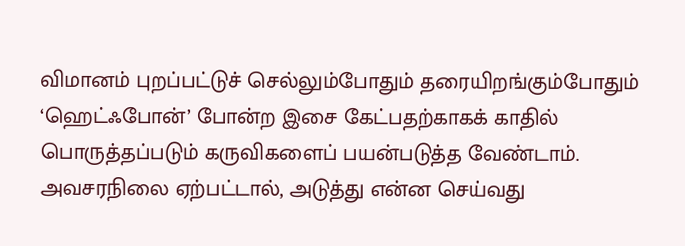விமானம் புறப்பட்டுச் செல்லும்போதும் தரையிறங்கும்போதும் ‘ஹெட்ஃபோன்’ போன்ற இசை கேட்பதற்காகக் காதில் பொருத்தப்படும் கருவிகளைப் பயன்படுத்த வேண்டாம். அவசரநிலை ஏற்பட்டால், அடுத்து என்ன செய்வது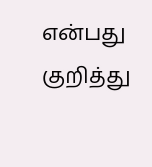என்பது குறித்து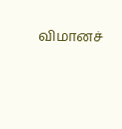விமானச்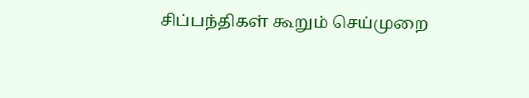சிப்பந்திகள் கூறும் செய்முறை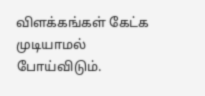விளக்கங்கள் கேட்க முடியாமல் போய்விடும்.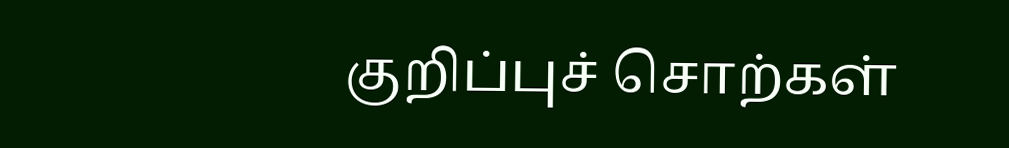குறிப்புச் சொற்கள்